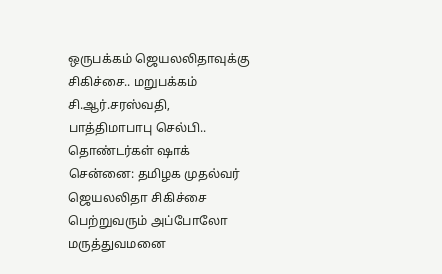ஒருபக்கம் ஜெயலலிதாவுக்கு சிகிச்சை.. மறுபக்கம் சி.ஆர்.சரஸ்வதி, பாத்திமாபாபு செல்பி.. தொண்டர்கள் ஷாக்
சென்னை: தமிழக முதல்வர் ஜெயலலிதா சிகிச்சை பெற்றுவரும் அப்போலோ மருத்துவமனை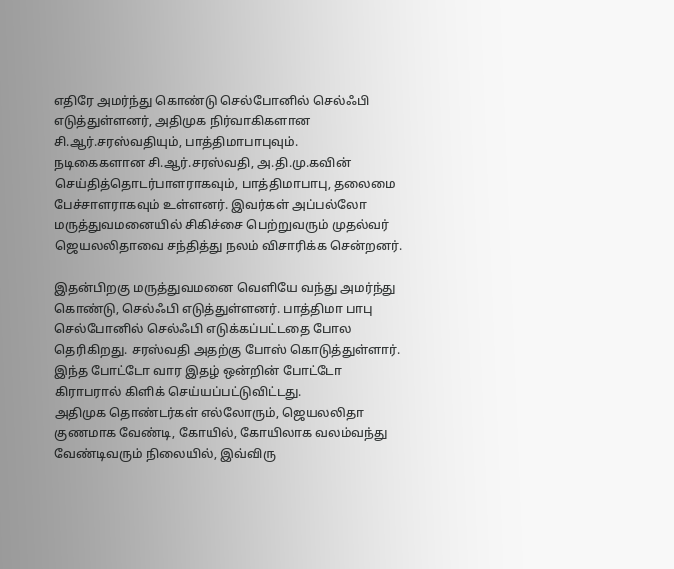எதிரே அமர்ந்து கொண்டு செல்போனில் செல்ஃபி எடுத்துள்ளனர், அதிமுக நிர்வாகிகளான சி.ஆர்.சரஸ்வதியும், பாத்திமாபாபுவும்.
நடிகைகளான சி.ஆர்.சரஸ்வதி, அ.தி.மு.கவின் செய்தித்தொடர்பாளராகவும், பாத்திமாபாபு, தலைமை பேச்சாளராகவும் உள்ளனர். இவர்கள் அப்பல்லோ மருத்துவமனையில் சிகிச்சை பெற்றுவரும் முதல்வர் ஜெயலலிதாவை சந்தித்து நலம் விசாரிக்க சென்றனர்.

இதன்பிறகு மருத்துவமனை வெளியே வந்து அமர்ந்து கொண்டு, செல்ஃபி எடுத்துள்ளனர். பாத்திமா பாபு செல்போனில் செல்ஃபி எடுக்கப்பட்டதை போல தெரிகிறது. சரஸ்வதி அதற்கு போஸ் கொடுத்துள்ளார். இந்த போட்டோ வார இதழ் ஒன்றின் போட்டோ கிராபரால் கிளிக் செய்யப்பட்டுவிட்டது.
அதிமுக தொண்டர்கள் எல்லோரும், ஜெயலலிதா குணமாக வேண்டி, கோயில், கோயிலாக வலம்வந்து வேண்டிவரும் நிலையில், இவ்விரு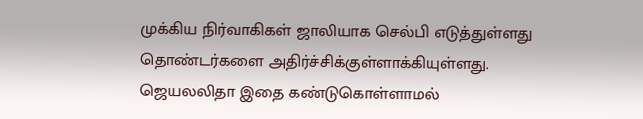முக்கிய நிர்வாகிகள் ஜாலியாக செல்பி எடுத்துள்ளது தொண்டர்களை அதிர்ச்சிக்குள்ளாக்கியுள்ளது.
ஜெயலலிதா இதை கண்டுகொள்ளாமல்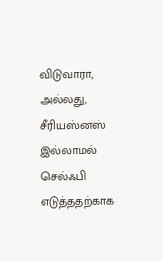விடுவாரா, அல்லது, சீரியஸ்னஸ் இல்லாமல் செல்ஃபி எடுத்ததற்காக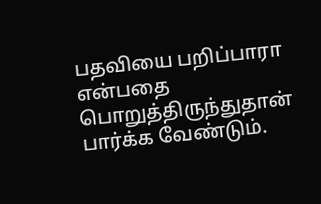பதவியை பறிப்பாரா என்பதை பொறுத்திருந்துதான் பார்க்க வேண்டும்.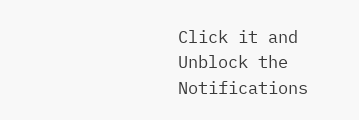Click it and Unblock the Notifications